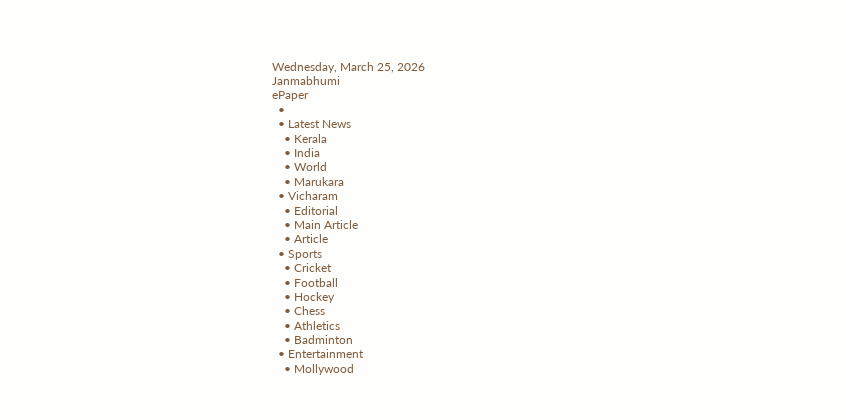Wednesday, March 25, 2026
Janmabhumi
ePaper
  •
  • Latest News
    • Kerala
    • India
    • World
    • Marukara
  • Vicharam
    • Editorial
    • Main Article
    • Article
  • Sports
    • Cricket
    • Football
    • Hockey
    • Chess
    • Athletics
    • Badminton
  • Entertainment
    • Mollywood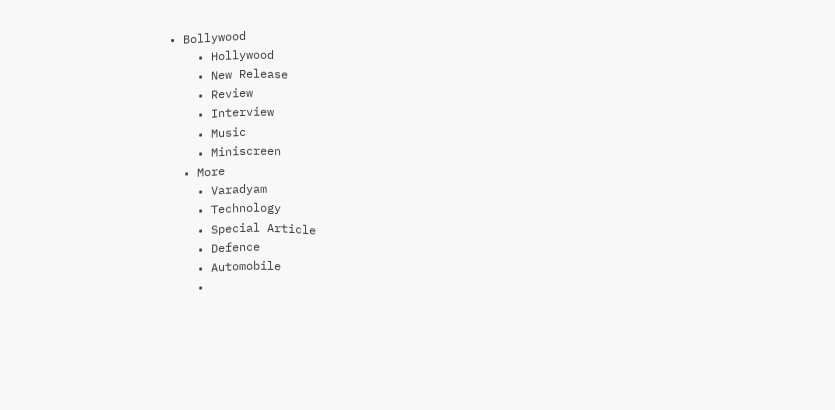• Bollywood
    • Hollywood
    • New Release
    • Review
    • Interview
    • Music
    • Miniscreen
  • More
    • Varadyam
    • Technology
    • Special Article
    • Defence
    • Automobile
    •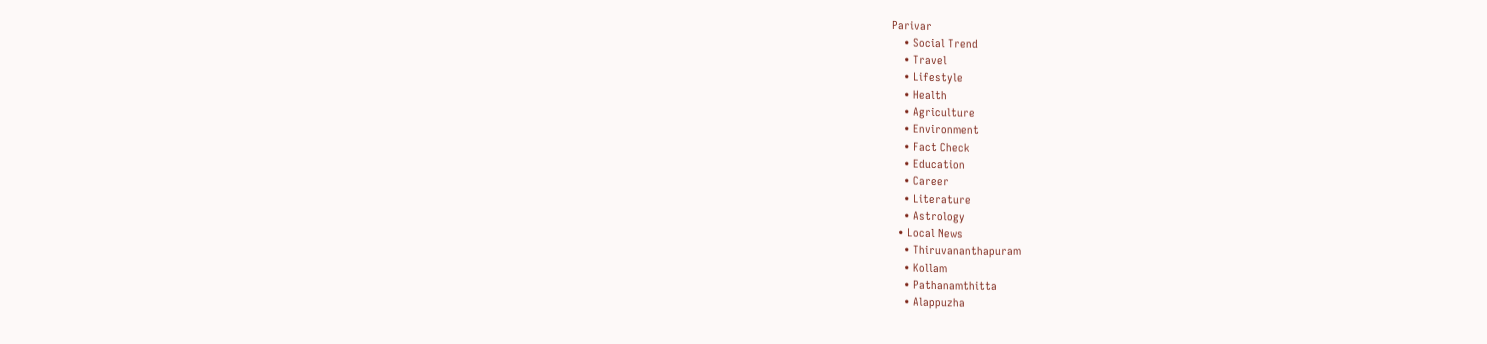Parivar
    • Social Trend
    • Travel
    • Lifestyle
    • Health
    • Agriculture
    • Environment
    • Fact Check
    • Education
    • Career
    • Literature
    • Astrology
  • Local News
    • Thiruvananthapuram
    • Kollam
    • Pathanamthitta
    • Alappuzha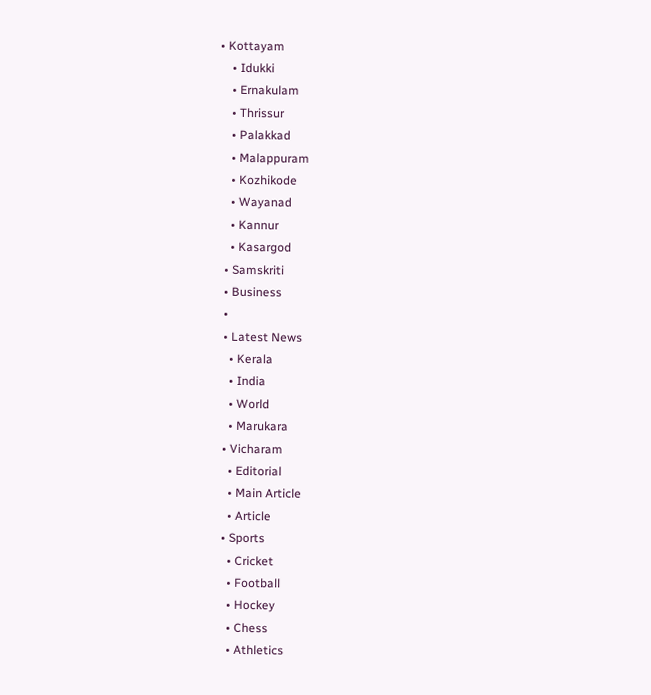• Kottayam
    • Idukki
    • Ernakulam
    • Thrissur
    • Palakkad
    • Malappuram
    • Kozhikode
    • Wayanad
    • Kannur
    • Kasargod
  • Samskriti
  • Business
  •
  • Latest News
    • Kerala
    • India
    • World
    • Marukara
  • Vicharam
    • Editorial
    • Main Article
    • Article
  • Sports
    • Cricket
    • Football
    • Hockey
    • Chess
    • Athletics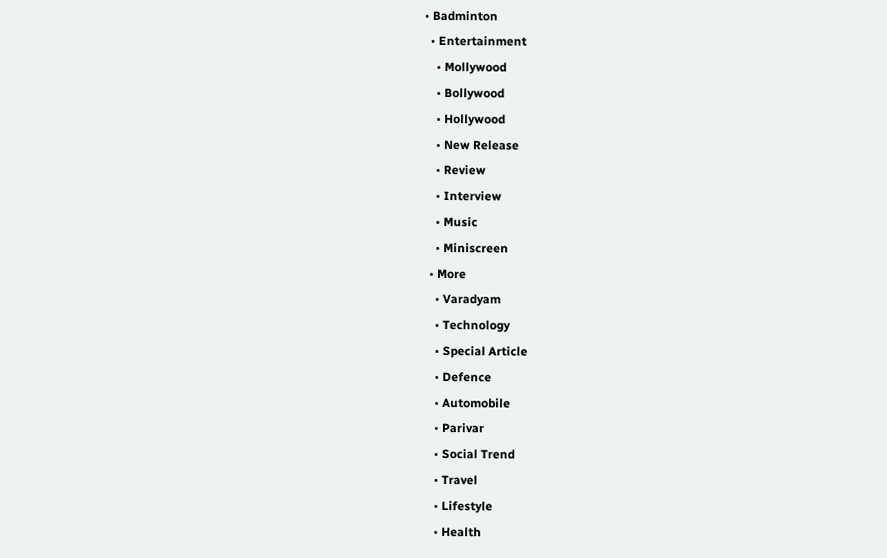• Badminton
  • Entertainment
    • Mollywood
    • Bollywood
    • Hollywood
    • New Release
    • Review
    • Interview
    • Music
    • Miniscreen
  • More
    • Varadyam
    • Technology
    • Special Article
    • Defence
    • Automobile
    • Parivar
    • Social Trend
    • Travel
    • Lifestyle
    • Health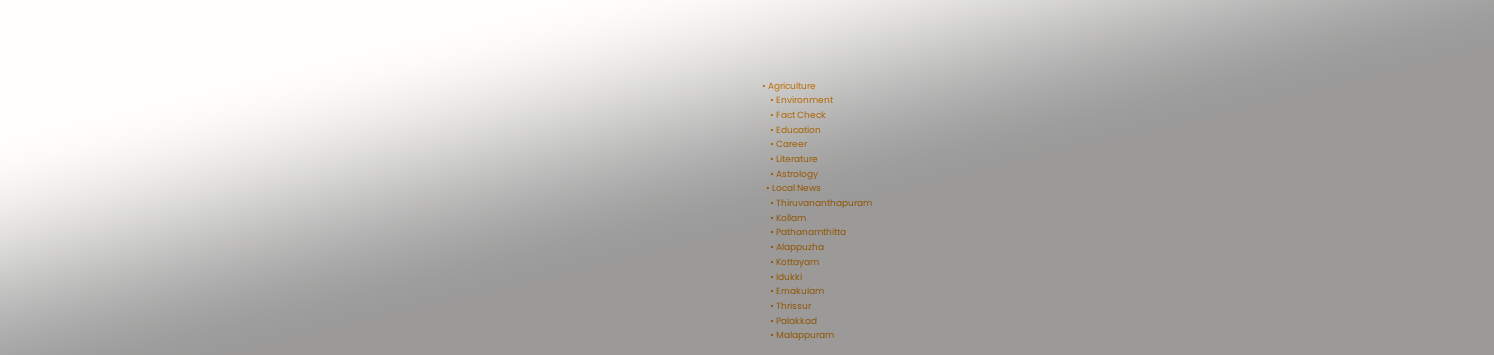• Agriculture
    • Environment
    • Fact Check
    • Education
    • Career
    • Literature
    • Astrology
  • Local News
    • Thiruvananthapuram
    • Kollam
    • Pathanamthitta
    • Alappuzha
    • Kottayam
    • Idukki
    • Ernakulam
    • Thrissur
    • Palakkad
    • Malappuram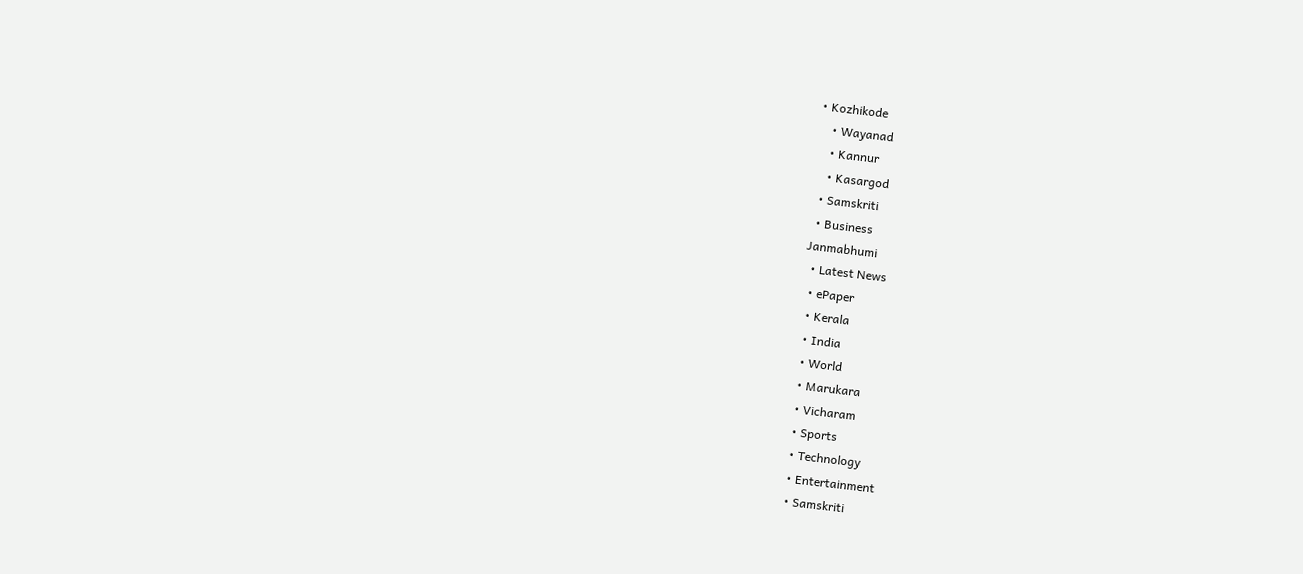• Kozhikode
    • Wayanad
    • Kannur
    • Kasargod
  • Samskriti
  • Business
Janmabhumi
  • Latest News
  • ePaper
  • Kerala
  • India
  • World
  • Marukara
  • Vicharam
  • Sports
  • Technology
  • Entertainment
  • Samskriti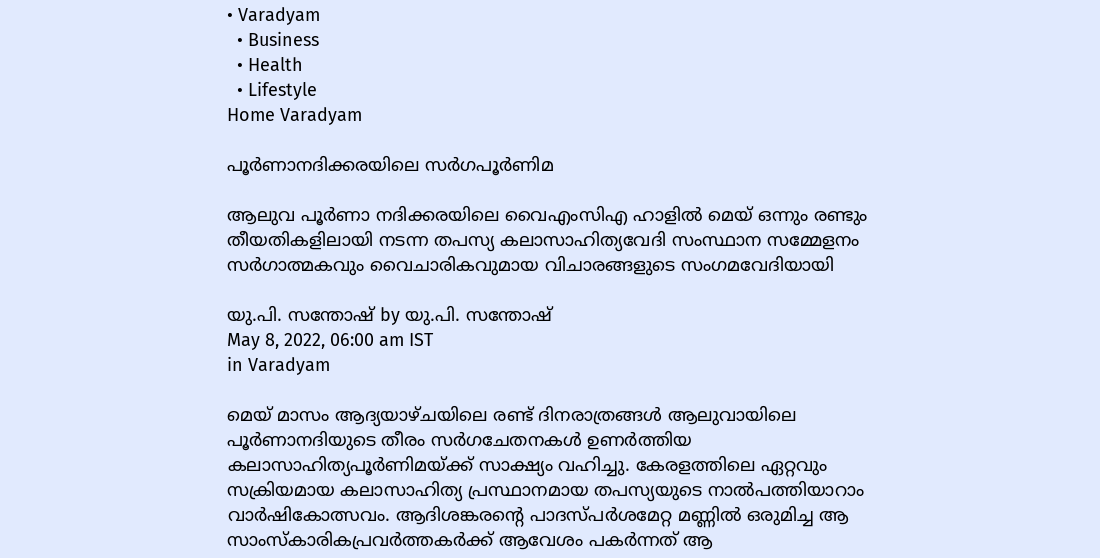• Varadyam
  • Business
  • Health
  • Lifestyle
Home Varadyam

പൂര്‍ണാനദിക്കരയിലെ സര്‍ഗപൂര്‍ണിമ

ആലുവ പൂര്‍ണാ നദിക്കരയിലെ വൈഎംസിഎ ഹാളില്‍ മെയ് ഒന്നും രണ്ടും തീയതികളിലായി നടന്ന തപസ്യ കലാസാഹിത്യവേദി സംസ്ഥാന സമ്മേളനം സര്‍ഗാത്മകവും വൈചാരികവുമായ വിചാരങ്ങളുടെ സംഗമവേദിയായി

യു.പി. സന്തോഷ് by യു.പി. സന്തോഷ്
May 8, 2022, 06:00 am IST
in Varadyam

മെയ് മാസം ആദ്യയാഴ്ചയിലെ രണ്ട് ദിനരാത്രങ്ങള്‍ ആലുവായിലെ പൂര്‍ണാനദിയുടെ തീരം സര്‍ഗചേതനകള്‍ ഉണര്‍ത്തിയ കലാസാഹിത്യപൂര്‍ണിമയ്‌ക്ക് സാക്ഷ്യം വഹിച്ചു. കേരളത്തിലെ ഏറ്റവും സക്രിയമായ കലാസാഹിത്യ പ്രസ്ഥാനമായ തപസ്യയുടെ നാല്‍പത്തിയാറാം വാര്‍ഷികോത്സവം. ആദിശങ്കരന്റെ പാദസ്പര്‍ശമേറ്റ മണ്ണില്‍ ഒരുമിച്ച ആ സാംസ്‌കാരികപ്രവര്‍ത്തകര്‍ക്ക് ആവേശം പകര്‍ന്നത് ആ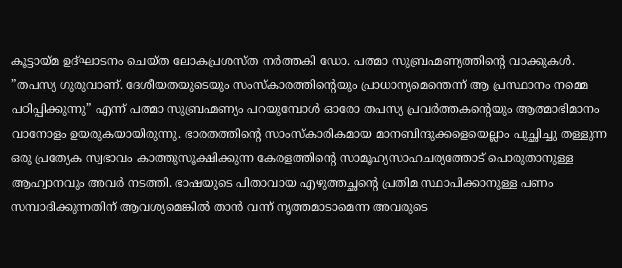കൂട്ടായ്‌മ ഉദ്ഘാടനം ചെയ്ത ലോകപ്രശസ്ത നര്‍ത്തകി ഡോ. പത്മാ സുബ്രഹ്മണ്യത്തിന്റെ വാക്കുകള്‍. ”തപസ്യ ഗുരുവാണ്. ദേശീയതയുടെയും സംസ്‌കാരത്തിന്റെയും പ്രാധാന്യമെന്തെന്ന് ആ പ്രസ്ഥാനം നമ്മെ പഠിപ്പിക്കുന്നു” എന്ന് പത്മാ സുബ്രഹ്മണ്യം പറയുമ്പോള്‍ ഓരോ തപസ്യ പ്രവര്‍ത്തകന്റെയും ആത്മാഭിമാനം വാനോളം ഉയരുകയായിരുന്നു. ഭാരതത്തിന്റെ സാംസ്‌കാരികമായ മാനബിന്ദുക്കളെയെല്ലാം പുച്ഛിച്ചു തള്ളുന്ന ഒരു പ്രത്യേക സ്വഭാവം കാത്തുസൂക്ഷിക്കുന്ന കേരളത്തിന്റെ സാമൂഹ്യസാഹചര്യത്തോട് പൊരുതാനുള്ള ആഹ്വാനവും അവര്‍ നടത്തി. ഭാഷയുടെ പിതാവായ എഴുത്തച്ഛന്റെ പ്രതിമ സ്ഥാപിക്കാനുള്ള പണം സമ്പാദിക്കുന്നതിന് ആവശ്യമെങ്കില്‍ താന്‍ വന്ന് നൃത്തമാടാമെന്ന അവരുടെ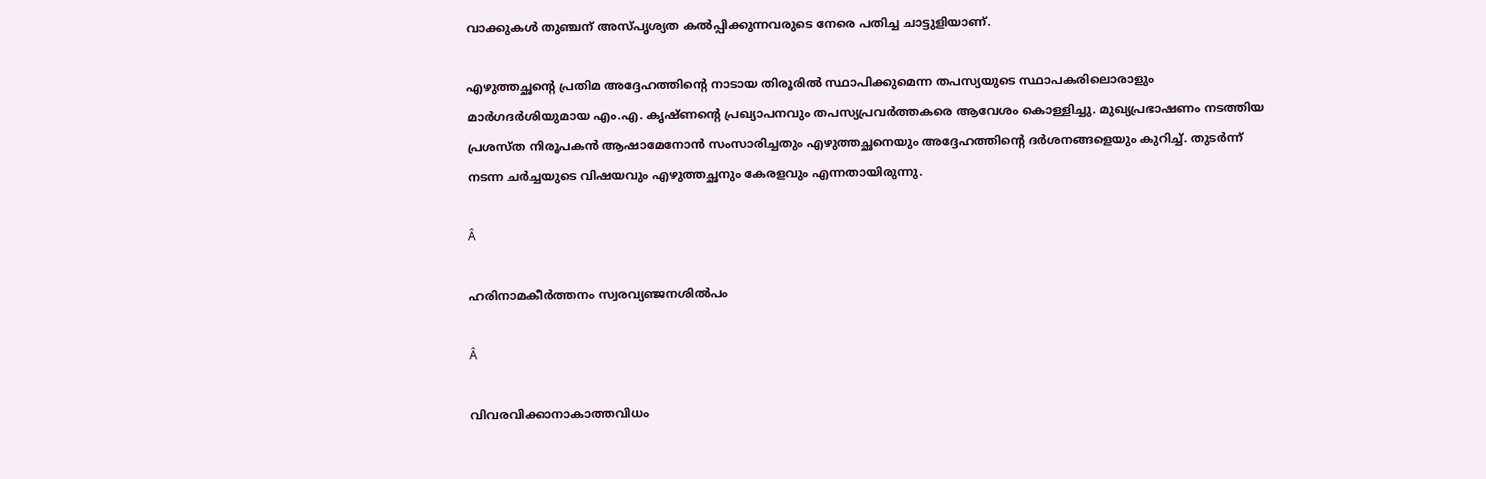വാക്കുകള്‍ തുഞ്ചന് അസ്പൃശ്യത കല്‍പ്പിക്കുന്നവരുടെ നേരെ പതിച്ച ചാട്ടുളിയാണ്.

എഴുത്തച്ഛന്റെ പ്രതിമ അദ്ദേഹത്തിന്റെ നാടായ തിരൂരില്‍ സ്ഥാപിക്കുമെന്ന തപസ്യയുടെ സ്ഥാപകരിലൊരാളും മാര്‍ഗദര്‍ശിയുമായ എം.എ. കൃഷ്ണന്റെ പ്രഖ്യാപനവും തപസ്യപ്രവര്‍ത്തകരെ ആവേശം കൊള്ളിച്ചു. മുഖ്യപ്രഭാഷണം നടത്തിയ പ്രശസ്ത നിരൂപകന്‍ ആഷാമേനോന്‍ സംസാരിച്ചതും എഴുത്തച്ഛനെയും അദ്ദേഹത്തിന്റെ ദര്‍ശനങ്ങളെയും കുറിച്ച്. തുടര്‍ന്ന് നടന്ന ചര്‍ച്ചയുടെ വിഷയവും എഴുത്തച്ഛനും കേരളവും എന്നതായിരുന്നു.

Â

ഹരിനാമകീര്‍ത്തനം സ്വരവ്യഞ്ജനശില്‍പം

Â

വിവരവിക്കാനാകാത്തവിധം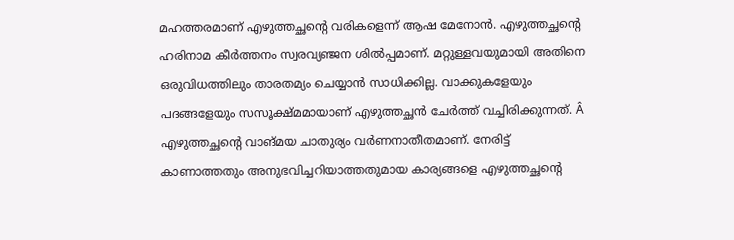മഹത്തരമാണ് എഴുത്തച്ഛന്റെ വരികളെന്ന് ആഷ മേനോന്‍. എഴുത്തച്ഛന്റെ ഹരിനാമ കീര്‍ത്തനം സ്വരവ്യഞ്ജന ശില്‍പ്പമാണ്. മറ്റുള്ളവയുമായി അതിനെ ഒരുവിധത്തിലും താരതമ്യം ചെയ്യാന്‍ സാധിക്കില്ല. വാക്കുകളേയും പദങ്ങളേയും സസൂക്ഷ്മമായാണ് എഴുത്തച്ഛന്‍ ചേര്‍ത്ത് വച്ചിരിക്കുന്നത്. Â എഴുത്തച്ഛന്റെ വാങ്മയ ചാതുര്യം വര്‍ണനാതീതമാണ്. നേരിട്ട് കാണാത്തതും അനുഭവിച്ചറിയാത്തതുമായ കാര്യങ്ങളെ എഴുത്തച്ഛന്റെ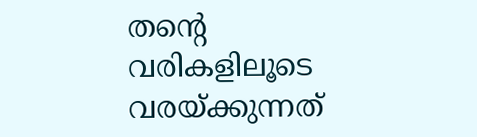തന്റെ വരികളിലൂടെ വരയ്‌ക്കുന്നത്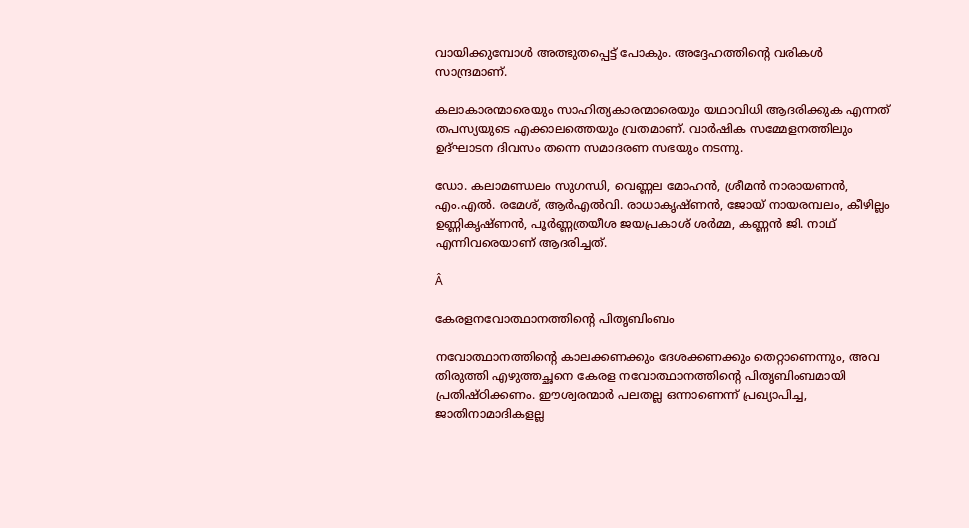വായിക്കുമ്പോള്‍ അത്ഭുതപ്പെട്ട് പോകും. അദ്ദേഹത്തിന്റെ വരികള്‍ സാന്ദ്രമാണ്.

കലാകാരന്മാരെയും സാഹിത്യകാരന്മാരെയും യഥാവിധി ആദരിക്കുക എന്നത് തപസ്യയുടെ എക്കാലത്തെയും വ്രതമാണ്. വാര്‍ഷിക സമ്മേളനത്തിലും ഉദ്ഘാടന ദിവസം തന്നെ സമാദരണ സഭയും നടന്നു.

ഡോ. കലാമണ്ഡലം സുഗന്ധി, വെണ്ണല മോഹന്‍, ശ്രീമന്‍ നാരായണന്‍, എം.എല്‍. രമേശ്, ആര്‍എല്‍വി. രാധാകൃഷ്ണന്‍, ജോയ് നായരമ്പലം, കീഴില്ലം ഉണ്ണികൃഷ്ണന്‍, പൂര്‍ണ്ണത്രയീശ ജയപ്രകാശ് ശര്‍മ്മ, കണ്ണന്‍ ജി. നാഥ് എന്നിവരെയാണ് ആദരിച്ചത്.

Â

കേരളനവോത്ഥാനത്തിന്റെ പിതൃബിംബം

നവോത്ഥാനത്തിന്റെ കാലക്കണക്കും ദേശക്കണക്കും തെറ്റാണെന്നും, അവ തിരുത്തി എഴുത്തച്ഛനെ കേരള നവോത്ഥാനത്തിന്റെ പിതൃബിംബമായി പ്രതിഷ്ഠിക്കണം. ഈശ്വരന്മാര്‍ പലതല്ല ഒന്നാണെന്ന് പ്രഖ്യാപിച്ച, ജാതിനാമാദികളല്ല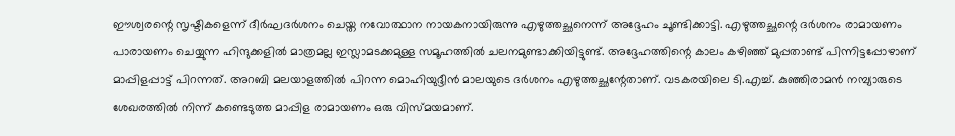ഈശ്വരന്റെ സൃഷ്ടികളെന്ന് ദീര്‍ഘദര്‍ശനം ചെയ്ത നവോത്ഥാന നായകനായിരുന്നു എഴുത്തച്ഛനെന്ന് അദ്ദേഹം ചൂണ്ടിക്കാട്ടി. എഴുത്തച്ഛന്റെ ദര്‍ശനം രാമായണം പാരായണം ചെയ്യുന്ന ഹിന്ദുക്കളില്‍ മാത്രമല്ല ഇസ്ലാമടക്കമുള്ള സമൂഹത്തില്‍ ചലനമുണ്ടാക്കിയിട്ടുണ്ട്. അദ്ദേഹത്തിന്റെ കാലം കഴിഞ്ഞ് മുപ്പതാണ്ട് പിന്നിട്ടപ്പോഴാണ് മാപ്പിളപ്പാട്ട് പിറന്നത്. അറബി മലയാളത്തില്‍ പിറന്ന മൊഹിയുദ്ദീന്‍ മാലയുടെ ദര്‍ശനം എഴുത്തച്ഛന്റേതാണ്. വടകരയിലെ ടി.എച്ച്. കുഞ്ഞിരാമന്‍ നമ്പ്യാരുടെ ശേഖരത്തില്‍ നിന്ന് കണ്ടെടുത്ത മാപ്പിള രാമായണം ഒരു വിസ്മയമാണ്.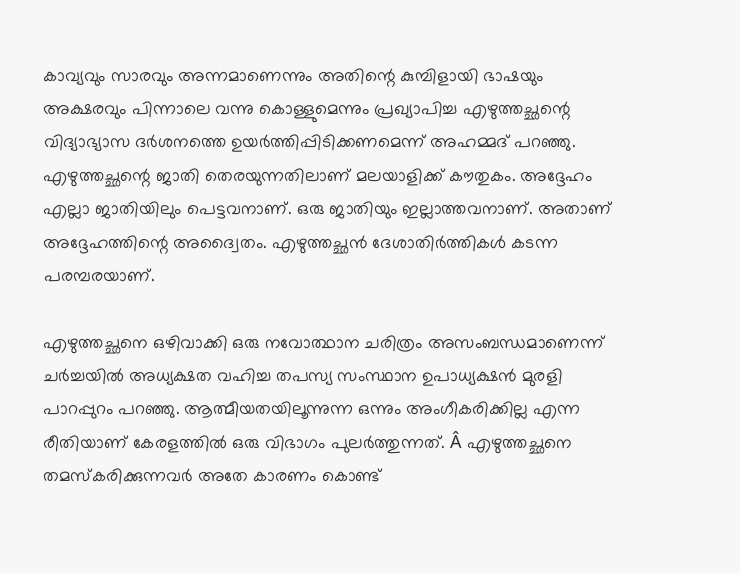കാവ്യവും സാരവും അന്നമാണെന്നും അതിന്റെ കുമ്പിളായി ഭാഷയും അക്ഷരവും പിന്നാലെ വന്നു കൊള്ളുമെന്നും പ്രഖ്യാപിച്ച എഴുത്തച്ഛന്റെ വിദ്യാഭ്യാസ ദര്‍ശനത്തെ ഉയര്‍ത്തിപ്പിടിക്കണമെന്ന് അഹമ്മദ് പറഞ്ഞു. എഴുത്തച്ഛന്റെ ജാതി തെരയുന്നതിലാണ് മലയാളിക്ക് കൗതുകം. അദ്ദേഹം എല്ലാ ജാതിയിലും പെട്ടവനാണ്. ഒരു ജാതിയും ഇല്ലാത്തവനാണ്. അതാണ് അദ്ദേഹത്തിന്റെ അദ്വൈതം. എഴുത്തച്ഛന്‍ ദേശാതിര്‍ത്തികള്‍ കടന്ന പരമ്പരയാണ്.

എഴുത്തച്ഛനെ ഒഴിവാക്കി ഒരു നവോത്ഥാന ചരിത്രം അസംബന്ധമാണെന്ന് ചര്‍ച്ചയില്‍ അധ്യക്ഷത വഹിച്ച തപസ്യ സംസ്ഥാന ഉപാധ്യക്ഷന്‍ മുരളി പാറപ്പുറം പറഞ്ഞു. ആത്മീയതയിലൂന്നുന്ന ഒന്നും അംഗീകരിക്കില്ല എന്ന രീതിയാണ് കേരളത്തില്‍ ഒരു വിഭാഗം പുലര്‍ത്തുന്നത്. Â എഴുത്തച്ഛനെ തമസ്‌കരിക്കുന്നവര്‍ അതേ കാരണം കൊണ്ട്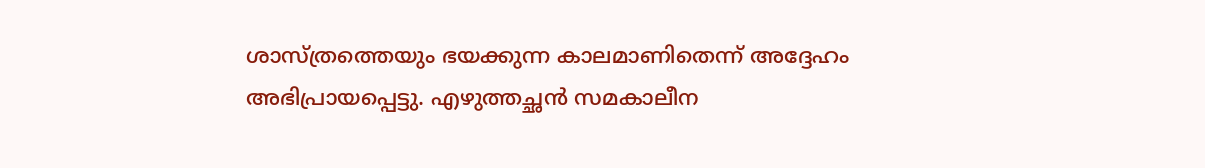ശാസ്ത്രത്തെയും ഭയക്കുന്ന കാലമാണിതെന്ന് അദ്ദേഹം അഭിപ്രായപ്പെട്ടു. എഴുത്തച്ഛന്‍ സമകാലീന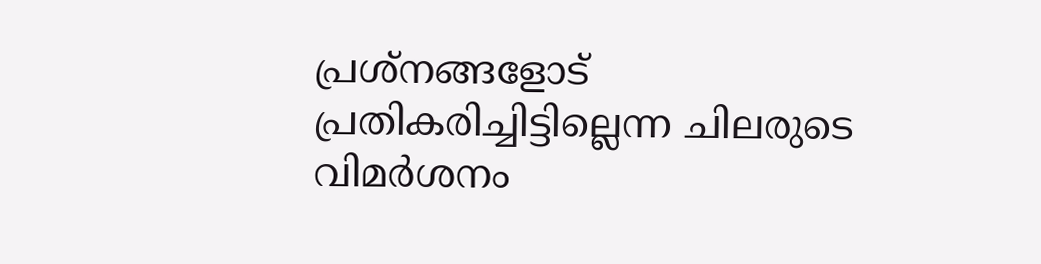പ്രശ്‌നങ്ങളോട് പ്രതികരിച്ചിട്ടില്ലെന്ന ചിലരുടെ വിമര്‍ശനം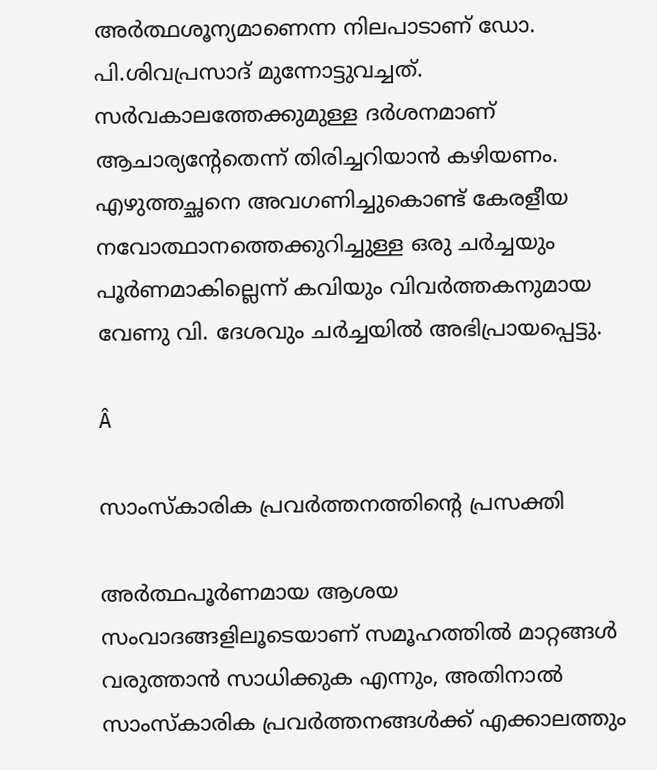അര്‍ത്ഥശൂന്യമാണെന്ന നിലപാടാണ് ഡോ. പി.ശിവപ്രസാദ് മുന്നോട്ടുവച്ചത്. സര്‍വകാലത്തേക്കുമുള്ള ദര്‍ശനമാണ് ആചാര്യന്റേതെന്ന് തിരിച്ചറിയാന്‍ കഴിയണം. എഴുത്തച്ഛനെ അവഗണിച്ചുകൊണ്ട് കേരളീയ നവോത്ഥാനത്തെക്കുറിച്ചുള്ള ഒരു ചര്‍ച്ചയും പൂര്‍ണമാകില്ലെന്ന് കവിയും വിവര്‍ത്തകനുമായ വേണു വി. ദേശവും ചര്‍ച്ചയില്‍ അഭിപ്രായപ്പെട്ടു.

Â

സാംസ്‌കാരിക പ്രവര്‍ത്തനത്തിന്റെ പ്രസക്തി

അര്‍ത്ഥപൂര്‍ണമായ ആശയ സംവാദങ്ങളിലൂടെയാണ് സമൂഹത്തില്‍ മാറ്റങ്ങള്‍ വരുത്താന്‍ സാധിക്കുക എന്നും, അതിനാല്‍ സാംസ്‌കാരിക പ്രവര്‍ത്തനങ്ങള്‍ക്ക് എക്കാലത്തും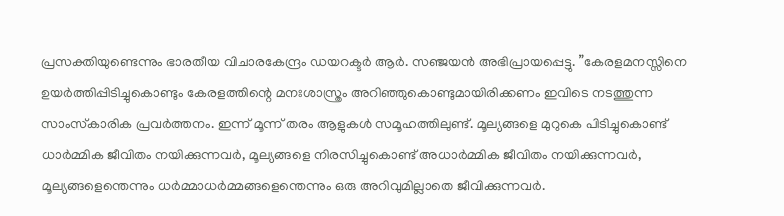പ്രസക്തിയുണ്ടെന്നും ഭാരതീയ വിചാരകേന്ദ്രം ഡയറക്ടര്‍ ആര്‍. സഞ്ജയന്‍ അഭിപ്രായപ്പെട്ടു. ”കേരളമനസ്സിനെ ഉയര്‍ത്തിപ്പിടിച്ചുകൊണ്ടും കേരളത്തിന്റെ മനഃശാസ്ത്രം അറിഞ്ഞുകൊണ്ടുമായിരിക്കണം ഇവിടെ നടത്തുന്ന സാംസ്‌കാരിക പ്രവര്‍ത്തനം. ഇന്ന് മൂന്ന് തരം ആളുകള്‍ സമൂഹത്തിലുണ്ട്. മൂല്യങ്ങളെ മുറുകെ പിടിച്ചുകൊണ്ട് ധാര്‍മ്മിക ജീവിതം നയിക്കുന്നവര്‍, മൂല്യങ്ങളെ നിരസിച്ചുകൊണ്ട് അധാര്‍മ്മിക ജീവിതം നയിക്കുന്നവര്‍, മൂല്യങ്ങളെന്തെന്നും ധര്‍മ്മാധര്‍മ്മങ്ങളെന്തെന്നും ഒരു അറിവുമില്ലാതെ ജീവിക്കുന്നവര്‍.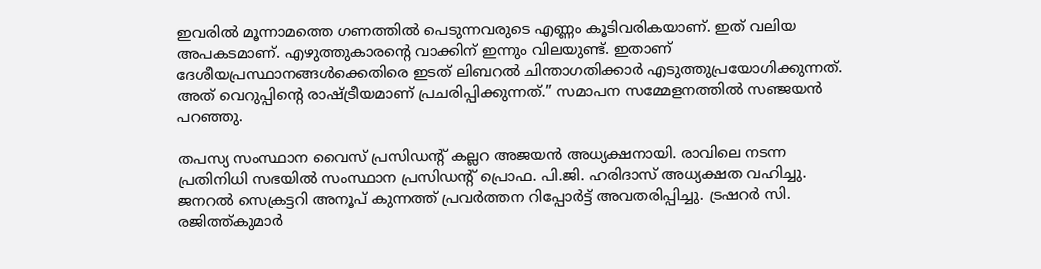ഇവരില്‍ മൂന്നാമത്തെ ഗണത്തില്‍ പെടുന്നവരുടെ എണ്ണം കൂടിവരികയാണ്. ഇത് വലിയ അപകടമാണ്. എഴുത്തുകാരന്റെ വാക്കിന് ഇന്നും വിലയുണ്ട്. ഇതാണ് ദേശീയപ്രസ്ഥാനങ്ങള്‍ക്കെതിരെ ഇടത് ലിബറല്‍ ചിന്താഗതിക്കാര്‍ എടുത്തുപ്രയോഗിക്കുന്നത്. അത് വെറുപ്പിന്റെ രാഷ്‌ട്രീയമാണ് പ്രചരിപ്പിക്കുന്നത്.” സമാപന സമ്മേളനത്തില്‍ സഞ്ജയന്‍ പറഞ്ഞു.

തപസ്യ സംസ്ഥാന വൈസ് പ്രസിഡന്റ് കല്ലറ അജയന്‍ അധ്യക്ഷനായി. രാവിലെ നടന്ന പ്രതിനിധി സഭയില്‍ സംസ്ഥാന പ്രസിഡന്റ് പ്രൊഫ. പി.ജി. ഹരിദാസ് അധ്യക്ഷത വഹിച്ചു. ജനറല്‍ സെക്രട്ടറി അനൂപ് കുന്നത്ത് പ്രവര്‍ത്തന റിപ്പോര്‍ട്ട് അവതരിപ്പിച്ചു. ട്രഷറര്‍ സി. രജിത്ത്കുമാര്‍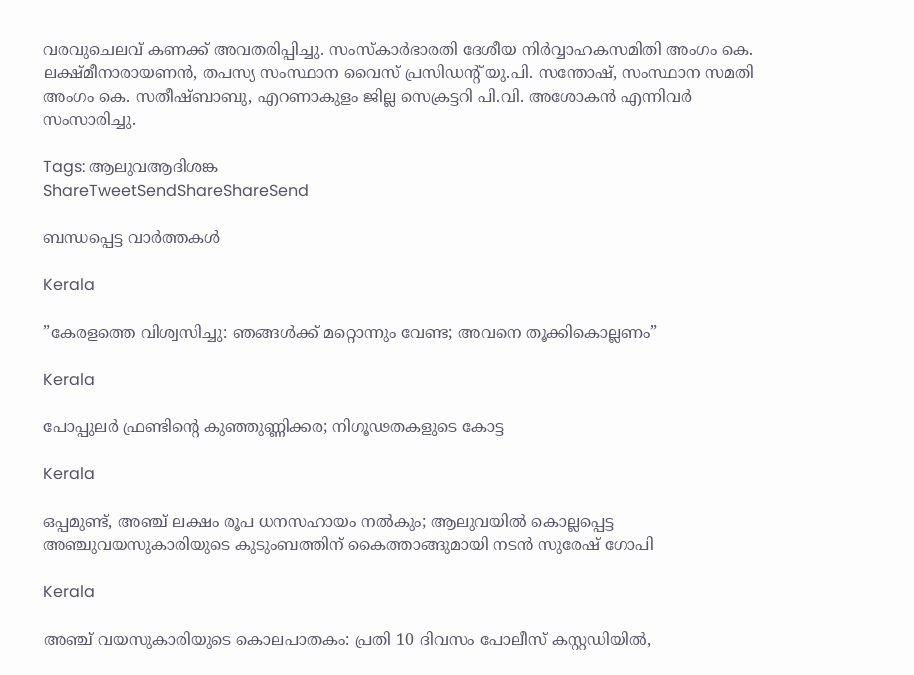വരവുചെലവ് കണക്ക് അവതരിപ്പിച്ചു. സംസ്‌കാര്‍ഭാരതി ദേശീയ നിര്‍വ്വാഹകസമിതി അംഗം കെ. ലക്ഷ്മീനാരായണന്‍, തപസ്യ സംസ്ഥാന വൈസ് പ്രസിഡന്റ് യു.പി. സന്തോഷ്, സംസ്ഥാന സമതി അംഗം കെ. സതീഷ്ബാബു, എറണാകുളം ജില്ല സെക്രട്ടറി പി.വി. അശോകന്‍ എന്നിവര്‍ സംസാരിച്ചു.

Tags: ആലുവആദിശങ്ക
ShareTweetSendShareShareSend

ബന്ധപ്പെട്ട വാര്‍ത്തകള്‍

Kerala

”കേരളത്തെ വിശ്വസിച്ചു: ഞങ്ങള്‍ക്ക് മറ്റൊന്നും വേണ്ട; അവനെ തൂക്കികൊല്ലണം”

Kerala

പോപ്പുലര്‍ ഫ്രണ്ടിന്റെ കുഞ്ഞുണ്ണിക്കര; നിഗൂഢതകളുടെ കോട്ട

Kerala

ഒപ്പമുണ്ട്, അഞ്ച് ലക്ഷം രൂപ ധനസഹായം നല്‍കും; ആലുവയില്‍ കൊല്ലപ്പെട്ട അഞ്ചുവയസുകാരിയുടെ കുടുംബത്തിന് കൈത്താങ്ങുമായി നടന്‍ സുരേഷ് ഗോപി

Kerala

അഞ്ച് വയസുകാരിയുടെ കൊലപാതകം: പ്രതി 10 ദിവസം പോലീസ് കസ്റ്റഡിയില്‍,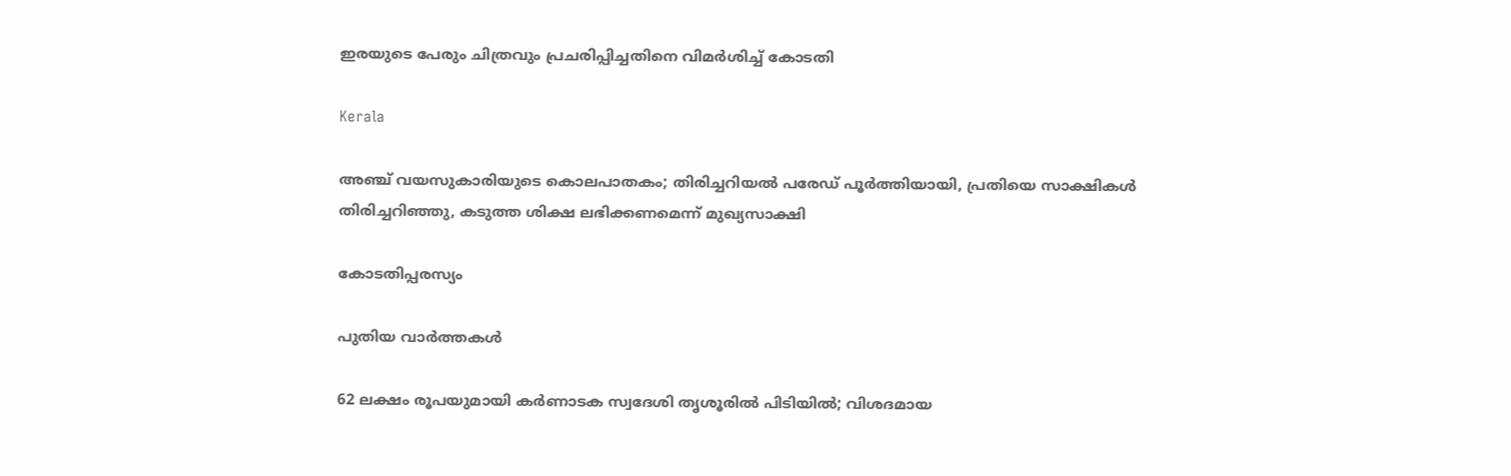ഇരയുടെ പേരും ചിത്രവും പ്രചരിപ്പിച്ചതിനെ വിമർശിച്ച് കോടതി

Kerala

അഞ്ച് വയസുകാരിയുടെ കൊലപാതകം; തിരിച്ചറിയല്‍ പരേഡ് പൂര്‍ത്തിയായി, പ്രതിയെ സാക്ഷികള്‍ തിരിച്ചറിഞ്ഞു, കടുത്ത ശിക്ഷ ലഭിക്കണമെന്ന് മുഖ്യസാക്ഷി

കോടതിപ്പരസ്യം

പുതിയ വാര്‍ത്തകള്‍

62 ലക്ഷം രൂപയുമായി കർണാടക സ്വദേശി തൃശൂരിൽ പിടിയിൽ; വിശദമായ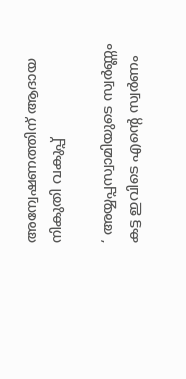അന്വേഷണത്തിന് ആദായ നികുതി വകുപ്പ്

‘ അയ്യപ്പസ്വാമിയുടെ സ്വർണ്ണം കട്ട ഇവിടെ എന്റെ സ്വർണം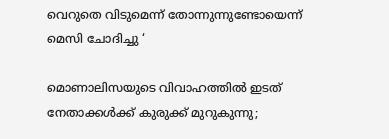വെറുതെ വിടുമെന്ന് തോന്നുന്നുണ്ടോയെന്ന് മെസി ചോദിച്ചു ‘

മൊണാലിസയുടെ വിവാഹത്തിൽ ഇടത് നേതാക്കൾക്ക് കുരുക്ക് മുറുകുന്നു;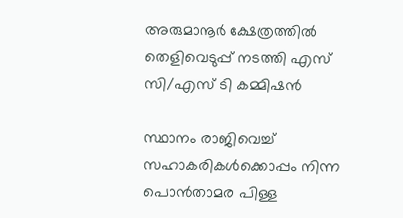അരുമാനൂർ ക്ഷേത്രത്തിൽ തെളിവെടുപ്പ് നടത്തി എസ് സി/എസ് ടി കമ്മിഷൻ

സ്ഥാനം രാജിവെച്ച് സഹാകരികള്‍ക്കൊപ്പം നിന്ന പൊന്‍താമര പിള്ള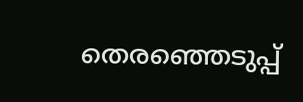തെരഞ്ഞെടുപ്പ്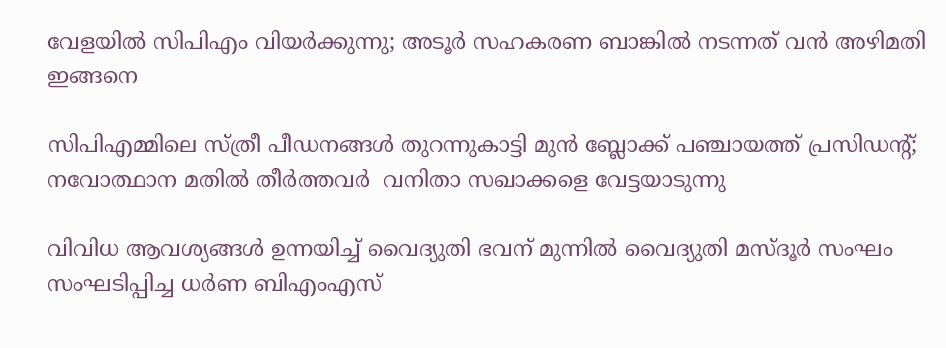വേളയില്‍ സിപിഎം വിയര്‍ക്കുന്നു; അടൂര്‍ സഹകരണ ബാങ്കില്‍ നടന്നത് വന്‍ അഴിമതി ഇങ്ങനെ

സിപിഎമ്മിലെ സ്ത്രീ പീഡനങ്ങള്‍ തുറന്നുകാട്ടി മുന്‍ ബ്ലോക്ക് പഞ്ചായത്ത് പ്രസിഡന്റ്; നവോത്ഥാന മതില്‍ തീര്‍ത്തവര്‍  വനിതാ സഖാക്കളെ വേട്ടയാടുന്നു

വിവിധ ആവശ്യങ്ങള്‍ ഉന്നയിച്ച് വൈദ്യുതി ഭവന് മുന്നില്‍ വൈദ്യുതി മസ്ദൂര്‍ സംഘം സംഘടിപ്പിച്ച ധര്‍ണ ബിഎംഎസ്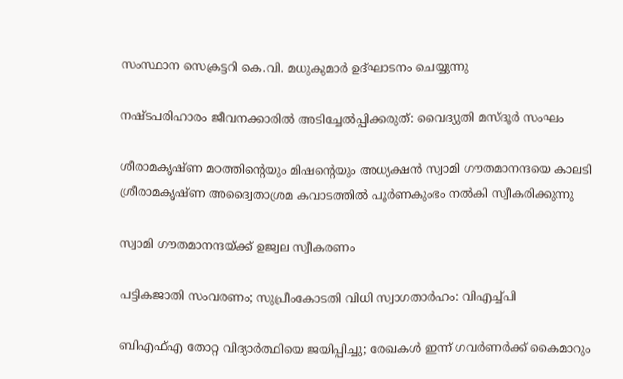സംസ്ഥാന സെക്രട്ടറി കെ.വി. മധുകുമാര്‍ ഉദ്ഘാടനം ചെയ്യുന്നു

നഷ്ടപരിഹാരം ജീവനക്കാരില്‍ അടിച്ചേല്‍പ്പിക്കരുത്: വൈദ്യുതി മസ്ദൂര്‍ സംഘം

ശീരാമകൃഷ്ണ മഠത്തിന്റെയും മിഷന്റെയും അധ്യക്ഷന്‍ സ്വാമി ഗൗതമാനന്ദയെ കാലടി ശ്രീരാമകൃഷ്ണ അദ്വൈതാശ്രമ കവാടത്തില്‍ പൂര്‍ണകുംഭം നല്‍കി സ്വീകരിക്കുന്നു

സ്വാമി ഗൗതമാനന്ദയ്‌ക്ക് ഉജ്വല സ്വീകരണം

പട്ടികജാതി സംവരണം; സുപ്രീംകോടതി വിധി സ്വാഗതാര്‍ഹം: വിഎച്ച്പി

ബിഎഫ്എ തോറ്റ വിദ്യാര്‍ത്ഥിയെ ജയിപ്പിച്ചു; രേഖകള്‍ ഇന്ന് ഗവര്‍ണര്‍ക്ക് കൈമാറും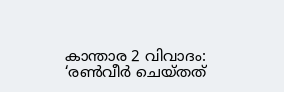കാന്താര 2 വിവാദം: ‘രൺവീർ ചെയ്‍തത്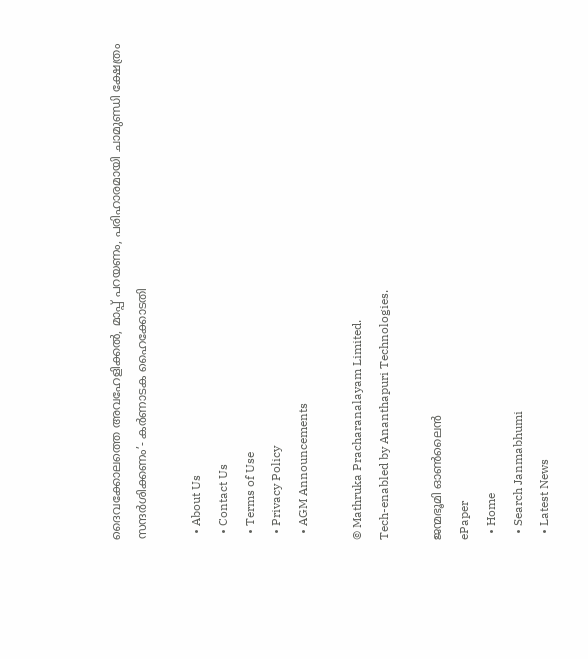ദൈവക്കോലത്തെ അവഹേളിക്കൽ, മാപ്പ് പറയണം, പരിഹാരമായി ചാമുണ്ഡി ക്ഷേത്രം സന്ദർശിക്കണം’- കർണാടക ഹൈക്കോടതി

  • About Us
  • Contact Us
  • Terms of Use
  • Privacy Policy
  • AGM Announcements

© Mathruka Pracharanalayam Limited.
Tech-enabled by Ananthapuri Technologies.

ജന്മഭൂമി ഓണ്‍ലൈന്‍
ePaper
  • Home
  • Search Janmabhumi
  • Latest News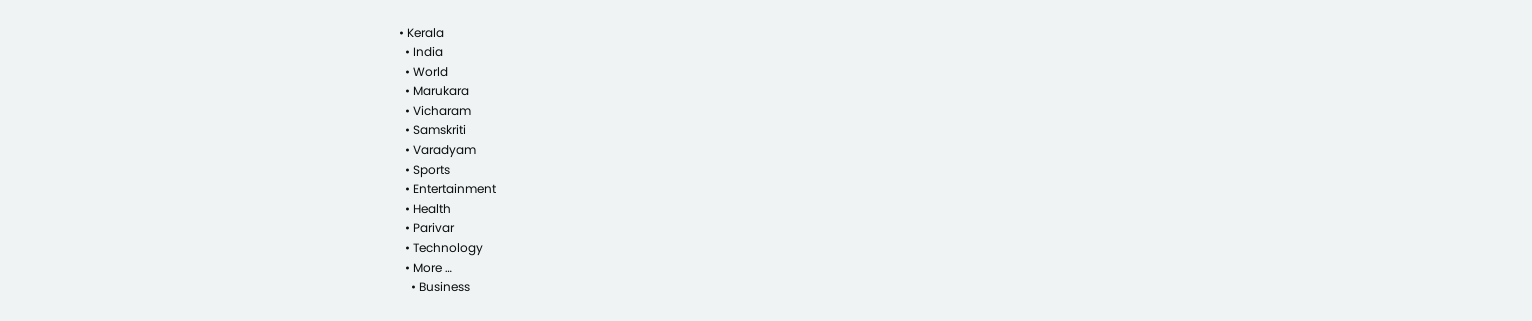• Kerala
  • India
  • World
  • Marukara
  • Vicharam
  • Samskriti
  • Varadyam
  • Sports
  • Entertainment
  • Health
  • Parivar
  • Technology
  • More …
    • Business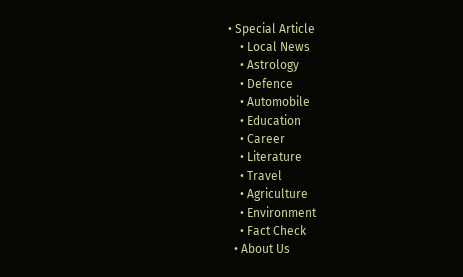• Special Article
    • Local News
    • Astrology
    • Defence
    • Automobile
    • Education
    • Career
    • Literature
    • Travel
    • Agriculture
    • Environment
    • Fact Check
  • About Us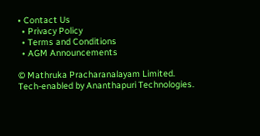• Contact Us
  • Privacy Policy
  • Terms and Conditions
  • AGM Announcements

© Mathruka Pracharanalayam Limited.
Tech-enabled by Ananthapuri Technologies.